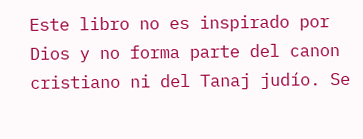Este libro no es inspirado por Dios y no forma parte del canon cristiano ni del Tanaj judío. Se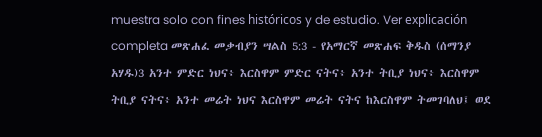muestra solo con fines históricos y de estudio. Ver explicación completa መጽሐፈ መቃብያን ሣልስ 5:3 - የአማርኛ መጽሐፍ ቅዱስ (ሰማንያ አሃዱ)3 አንተ ምድር ነህና፥ እርስዋም ምድር ናትና፥ አንተ ትቢያ ነህና፥ እርስዋም ትቢያ ናትና፥ አንተ መሬት ነህና እርስዋም መሬት ናትና ከእርስዋም ትመገባለህ፤ ወደ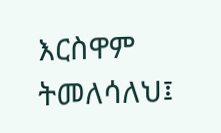እርስዋም ትመለሳለህ፤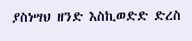ያስነሣህ ዘንድ እስኪወድድ ድረስ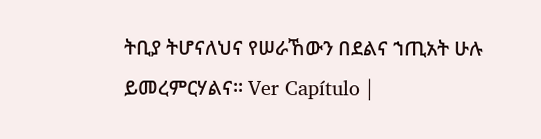ትቢያ ትሆናለህና የሠራኸውን በደልና ኀጢአት ሁሉ ይመረምርሃልና። Ver Capítulo |